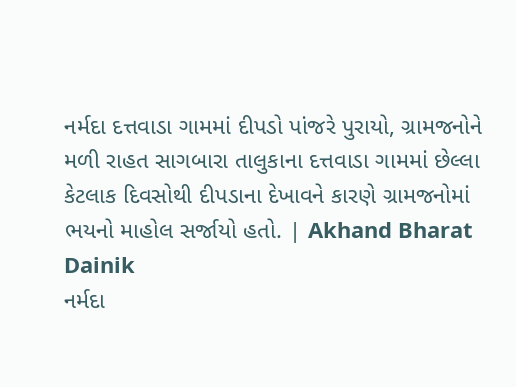નર્મદા દત્તવાડા ગામમાં દીપડો પાંજરે પુરાયો, ગ્રામજનોને મળી રાહત સાગબારા તાલુકાના દત્તવાડા ગામમાં છેલ્લા કેટલાક દિવસોથી દીપડાના દેખાવને કારણે ગ્રામજનોમાં ભયનો માહોલ સર્જાયો હતો. | Akhand Bharat Dainik
નર્મદા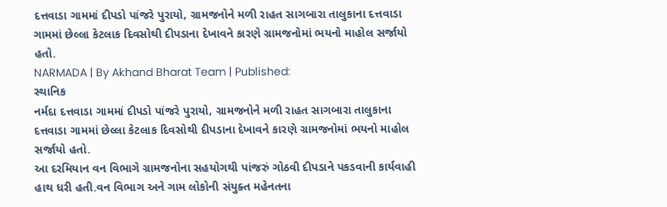દત્તવાડા ગામમાં દીપડો પાંજરે પુરાયો, ગ્રામજનોને મળી રાહત સાગબારા તાલુકાના દત્તવાડા ગામમાં છેલ્લા કેટલાક દિવસોથી દીપડાના દેખાવને કારણે ગ્રામજનોમાં ભયનો માહોલ સર્જાયો હતો.
NARMADA | By Akhand Bharat Team | Published:
સ્થાનિક
નર્મદા દત્તવાડા ગામમાં દીપડો પાંજરે પુરાયો, ગ્રામજનોને મળી રાહત સાગબારા તાલુકાના દત્તવાડા ગામમાં છેલ્લા કેટલાક દિવસોથી દીપડાના દેખાવને કારણે ગ્રામજનોમાં ભયનો માહોલ સર્જાયો હતો.
આ દરમિયાન વન વિભાગે ગ્રામજનોના સહયોગથી પાંજરું ગોઠવી દીપડાને પકડવાની કાર્યવાહી હાથ ધરી હતી.વન વિભાગ અને ગામ લોકોની સંયુક્ત મહેનતના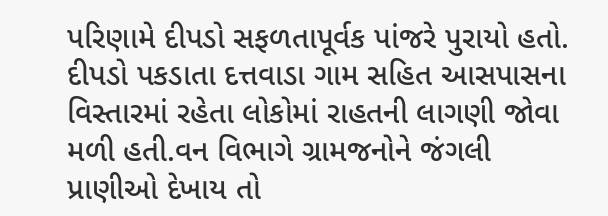પરિણામે દીપડો સફળતાપૂર્વક પાંજરે પુરાયો હતો. દીપડો પકડાતા દત્તવાડા ગામ સહિત આસપાસના વિસ્તારમાં રહેતા લોકોમાં રાહતની લાગણી જોવા મળી હતી.વન વિભાગે ગ્રામજનોને જંગલી પ્રાણીઓ દેખાય તો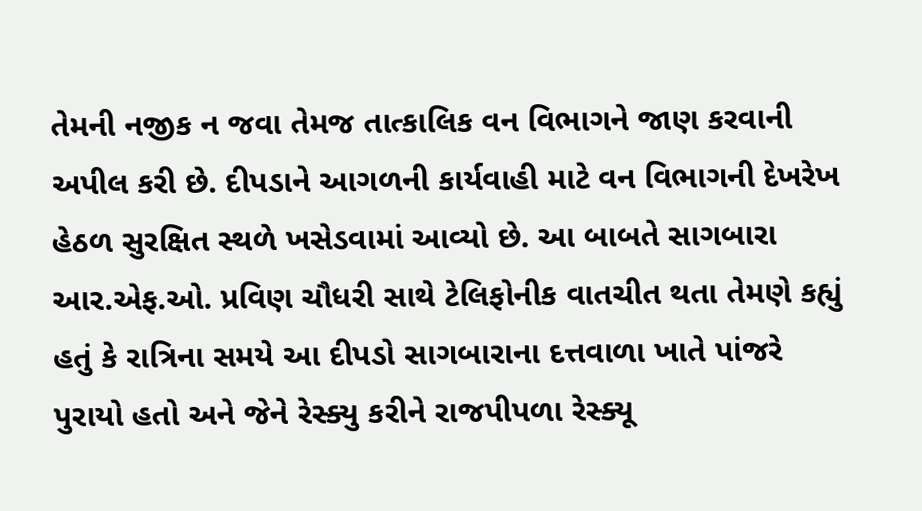તેમની નજીક ન જવા તેમજ તાત્કાલિક વન વિભાગને જાણ કરવાની અપીલ કરી છે. દીપડાને આગળની કાર્યવાહી માટે વન વિભાગની દેખરેખ હેઠળ સુરક્ષિત સ્થળે ખસેડવામાં આવ્યો છે. આ બાબતે સાગબારા આર.એફ.ઓ. પ્રવિણ ચૌધરી સાથે ટેલિફોનીક વાતચીત થતા તેમણે કહ્યું હતું કે રાત્રિના સમયે આ દીપડો સાગબારાના દત્તવાળા ખાતે પાંજરે પુરાયો હતો અને જેને રેસ્ક્યુ કરીને રાજપીપળા રેસ્ક્યૂ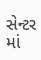સેન્ટર માં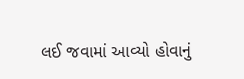લઈ જવામાં આવ્યો હોવાનું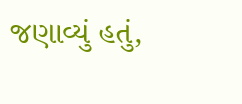જણાવ્યું હતું,